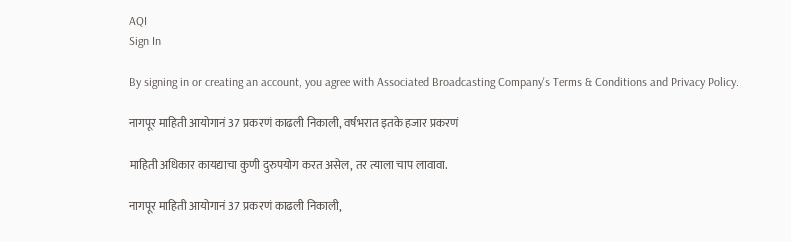AQI
Sign In

By signing in or creating an account, you agree with Associated Broadcasting Company's Terms & Conditions and Privacy Policy.

नागपूर माहिती आयोगानं 37 प्रकरणं काढली निकाली, वर्षभरात इतके हजार प्रकरणं

माहिती अधिकार कायद्याचा कुणी दुरुपयोग करत असेल, तर त्याला चाप लावावा.

नागपूर माहिती आयोगानं 37 प्रकरणं काढली निकाली,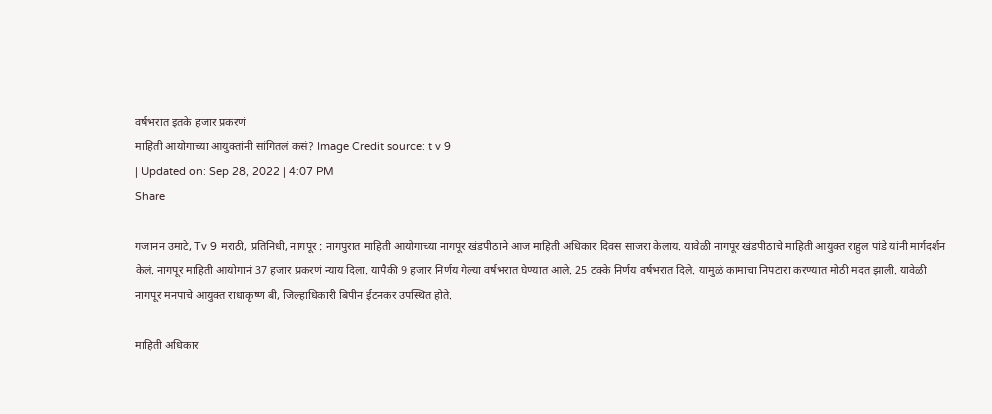वर्षभरात इतके हजार प्रकरणं
माहिती आयोगाच्या आयुक्तांनी सांगितलं कसं? Image Credit source: t v 9
| Updated on: Sep 28, 2022 | 4:07 PM
Share

गजानन उमाटे, Tv 9 मराठी, प्रतिनिधी, नागपूर : नागपुरात माहिती आयोगाच्या नागपूर खंडपीठाने आज माहिती अधिकार दिवस साजरा केलाय. यावेळी नागपूर खंडपीठाचे माहिती आयुक्त राहुल पांडे यांनी मार्गदर्शन केलं. नागपूर माहिती आयोगानं 37 हजार प्रकरणं न्याय दिला. यापैकी 9 हजार निर्णय गेल्या वर्षभरात घेण्यात आले. 25 टक्के निर्णय वर्षभरात दिले. यामुळं कामाचा निपटारा करण्यात मोठी मदत झाली. यावेळी नागपूर मनपाचे आयुक्त राधाकृष्ण बी, जिल्हाधिकारी बिपीन ईटनकर उपस्थित होते.

माहिती अधिकार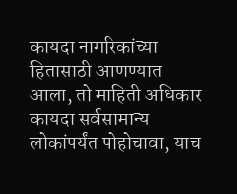कायदा नागरिकांच्या हितासाठी आणण्यात आला, तो माहिती अधिकार कायदा सर्वसामान्य लोकांपर्यंत पोहोचावा, याच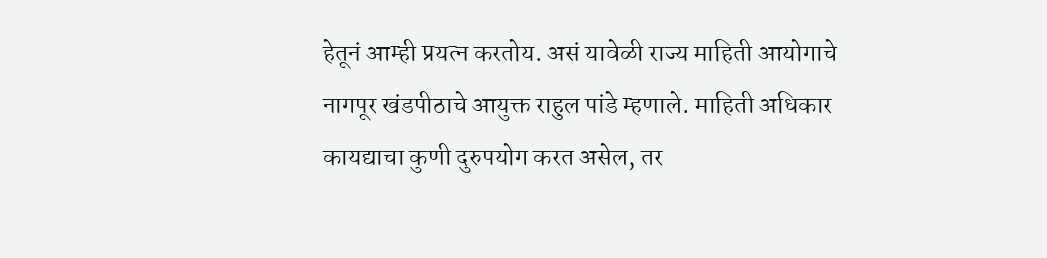हेतूनं आम्ही प्रयत्न करतोय. असं यावेळी राज्य माहिती आयोगाचे नागपूर खंडपीठाचे आयुक्त राहुल पांडे म्हणाले. माहिती अधिकार कायद्याचा कुणी दुरुपयोग करत असेल, तर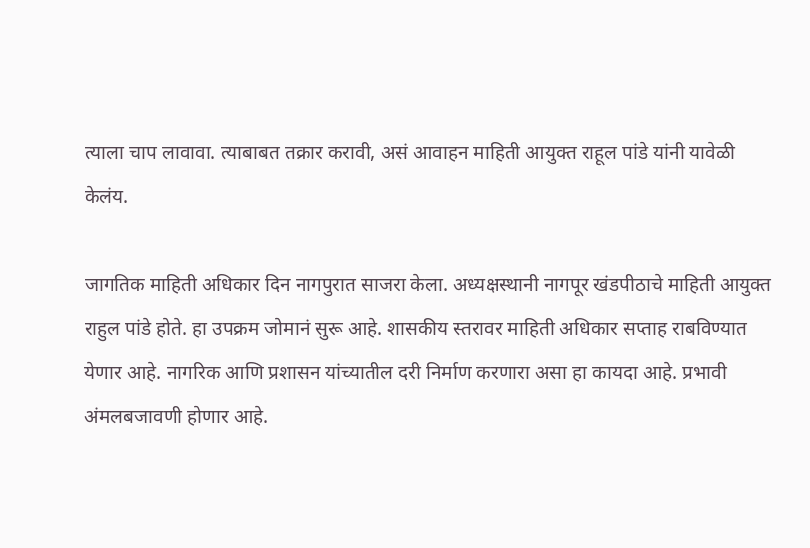त्याला चाप लावावा. त्याबाबत तक्रार करावी, असं आवाहन माहिती आयुक्त राहूल पांडे यांनी यावेळी केलंय.

जागतिक माहिती अधिकार दिन नागपुरात साजरा केला. अध्यक्षस्थानी नागपूर खंडपीठाचे माहिती आयुक्त राहुल पांडे होते. हा उपक्रम जोमानं सुरू आहे. शासकीय स्तरावर माहिती अधिकार सप्ताह राबविण्यात येणार आहे. नागरिक आणि प्रशासन यांच्यातील दरी निर्माण करणारा असा हा कायदा आहे. प्रभावी अंमलबजावणी होणार आहे.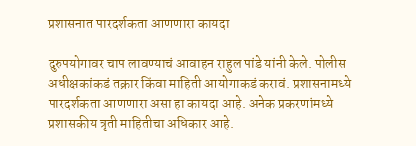प्रशासनात पारदर्शकता आणणारा कायदा

दुरुपयोगावर चाप लावण्याचं आवाहन राहुल पांडे यांनी केले. पोलीस अधीक्षकांकडं तक्रार किंवा माहिती आयोगाकडं करावं. प्रशासनामध्ये पारदर्शकता आणणारा असा हा कायदा आहे. अनेक प्रकरणांमध्ये प्रशासकीय त्रृती माहितीचा अधिकार आहे.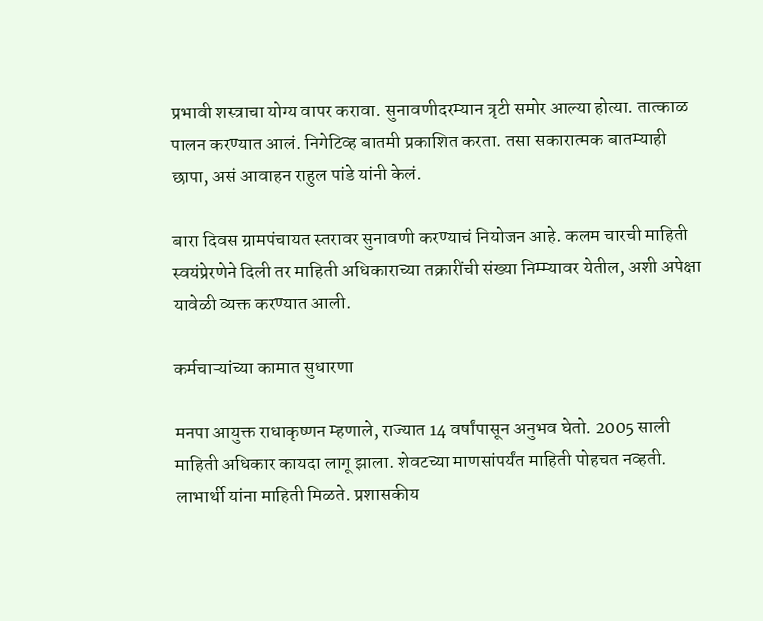प्रभावी शस्त्राचा योग्य वापर करावा. सुनावणीदरम्यान त्रृटी समोर आल्या होत्या. तात्काळ पालन करण्यात आलं. निगेटिव्ह बातमी प्रकाशित करता. तसा सकारात्मक बातम्याही छापा, असं आवाहन राहुल पांडे यांनी केलं.

बारा दिवस ग्रामपंचायत स्तरावर सुनावणी करण्याचं नियोजन आहे. कलम चारची माहिती स्वयंप्रेरणेने दिली तर माहिती अधिकाराच्या तक्रारींची संख्या निम्म्यावर येतील, अशी अपेक्षा यावेळी व्यक्त करण्यात आली.

कर्मचाऱ्यांच्या कामात सुधारणा

मनपा आयुक्त राधाकृष्णन म्हणाले, राज्यात 14 वर्षांपासून अनुभव घेतो. 2005 साली माहिती अधिकार कायदा लागू झाला. शेवटच्या माणसांपर्यंत माहिती पोहचत नव्हती. लाभार्थी यांना माहिती मिळते. प्रशासकीय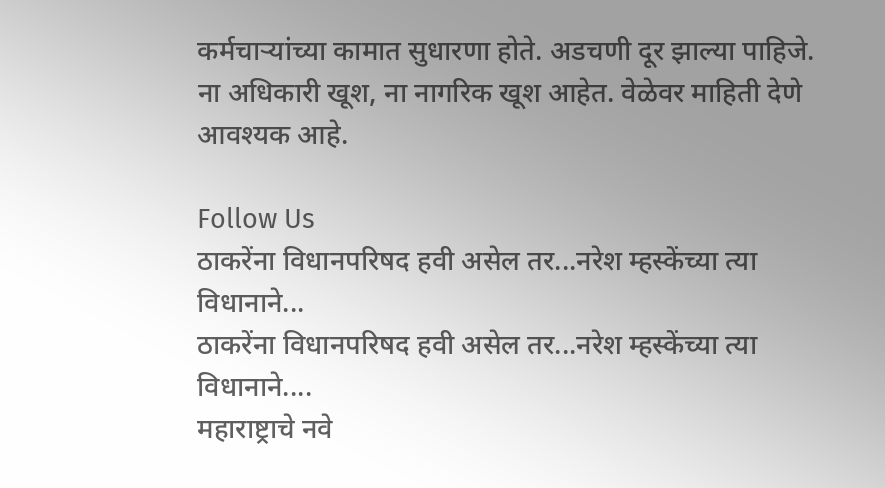कर्मचाऱ्यांच्या कामात सुधारणा होते. अडचणी दूर झाल्या पाहिजे. ना अधिकारी खूश, ना नागरिक खूश आहेत. वेळेवर माहिती देणे आवश्यक आहे.

Follow Us
ठाकरेंना विधानपरिषद हवी असेल तर...नरेश म्हस्केंच्या त्या विधानाने...
ठाकरेंना विधानपरिषद हवी असेल तर...नरेश म्हस्केंच्या त्या विधानाने....
महाराष्ट्राचे नवे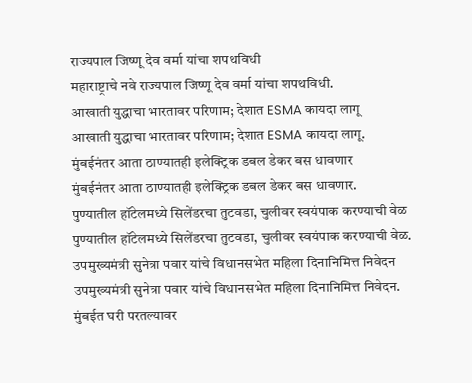राज्यपाल जिष्णू देव वर्मा यांचा शपथविधी
महाराष्ट्राचे नवे राज्यपाल जिष्णू देव वर्मा यांचा शपथविधी.
आखाती युद्धाचा भारतावर परिणाम; देशात ESMA कायदा लागू
आखाती युद्धाचा भारतावर परिणाम; देशात ESMA कायदा लागू.
मुंबईनंतर आता ठाण्यातही इलेक्ट्रिक डबल डेकर बस धावणार
मुंबईनंतर आता ठाण्यातही इलेक्ट्रिक डबल डेकर बस धावणार.
पुण्यातील हॉटेलमध्ये सिलेंडरचा तुटवडा, चुलीवर स्वयंपाक करण्याची वेळ
पुण्यातील हॉटेलमध्ये सिलेंडरचा तुटवडा, चुलीवर स्वयंपाक करण्याची वेळ.
उपमुख्यमंत्री सुनेत्रा पवार यांचे विधानसभेत महिला दिनानिमित्त निवेदन
उपमुख्यमंत्री सुनेत्रा पवार यांचे विधानसभेत महिला दिनानिमित्त निवेदन.
मुंबईत घरी परतल्यावर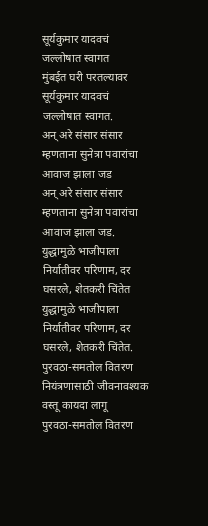सूर्यकुमार यादवचं जल्लोषात स्वागत
मुंबईत घरी परतल्यावर सूर्यकुमार यादवचं जल्लोषात स्वागत.
अन् अरे संसार संसार म्हणताना सुनेत्रा पवारांचा आवाज झाला जड
अन् अरे संसार संसार म्हणताना सुनेत्रा पवारांचा आवाज झाला जड.
युद्धामुळे भाजीपाला निर्यातीवर परिणाम, दर घसरले, शेतकरी चिंतेत
युद्धामुळे भाजीपाला निर्यातीवर परिणाम, दर घसरले, शेतकरी चिंतेत.
पुरवठा-समतोल वितरण नियंत्रणासाठी जीवनावश्यक वस्तू कायदा लागू
पुरवठा-समतोल वितरण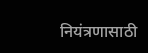नियंत्रणासाठी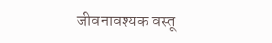जीवनावश्यक वस्तू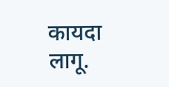कायदा लागू.